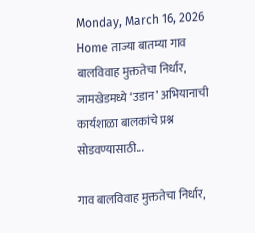Monday, March 16, 2026
Home ताज्या बातम्या गाव बालविवाह मुक्ततेचा निर्धार, जामखेडमध्ये ‘उडान’ अभियानाची कार्यशाळा बालकांचे प्रश्न सोडवण्यासाठी...

गाव बालविवाह मुक्ततेचा निर्धार,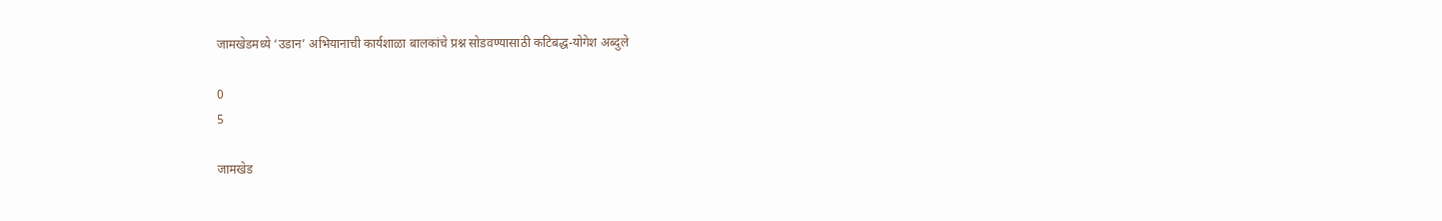जामखेडमध्ये ‘उडान’ अभियानाची कार्यशाळा बालकांचे प्रश्न सोडवण्यासाठी कटिबद्ध-योगेश अब्दुले

0
5

जामखेड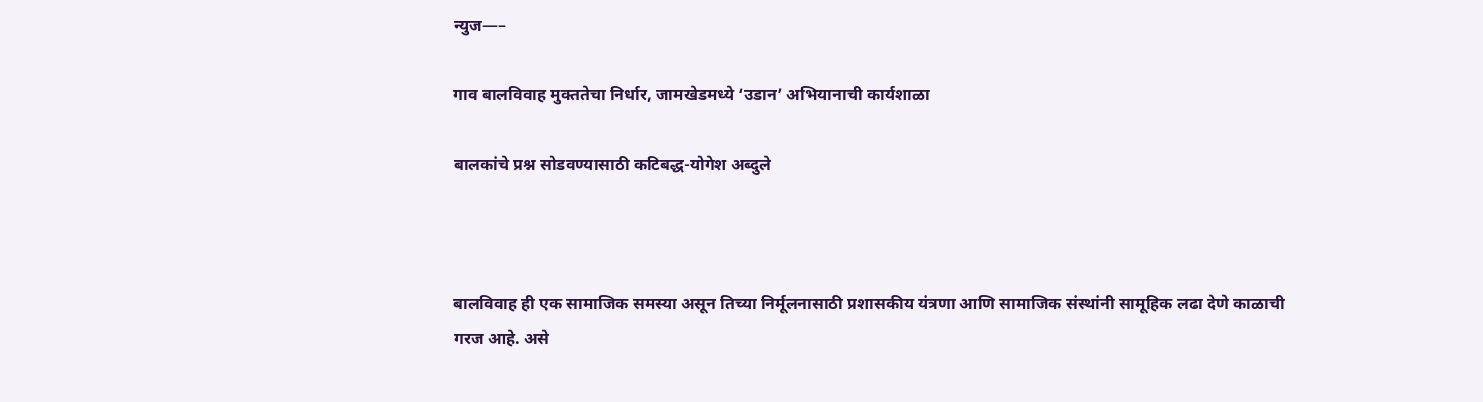न्युज—–

गाव बालविवाह मुक्ततेचा निर्धार, जामखेडमध्ये ‘उडान’ अभियानाची कार्यशाळा

बालकांचे प्रश्न सोडवण्यासाठी कटिबद्ध-योगेश अब्दुले



बालविवाह ही एक सामाजिक समस्या असून तिच्या निर्मूलनासाठी प्रशासकीय यंत्रणा आणि सामाजिक संस्थांनी सामूहिक लढा देणे काळाची गरज आहे. असे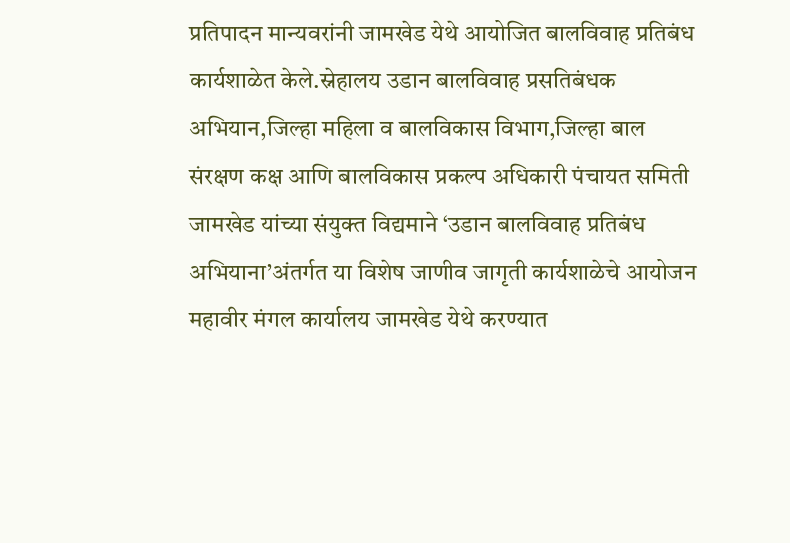प्रतिपादन मान्यवरांनी जामखेड येथे आयोजित बालविवाह प्रतिबंध कार्यशाळेत केले.स्नेहालय उडान बालविवाह प्रसतिबंधक अभियान,जिल्हा महिला व बालविकास विभाग,जिल्हा बाल संरक्षण कक्ष आणि बालविकास प्रकल्प अधिकारी पंचायत समिती जामखेड यांच्या संयुक्त विद्यमाने ‘उडान बालविवाह प्रतिबंध अभियाना’अंतर्गत या विशेष जाणीव जागृती कार्यशाळेचे आयोजन महावीर मंगल कार्यालय जामखेड येथे करण्यात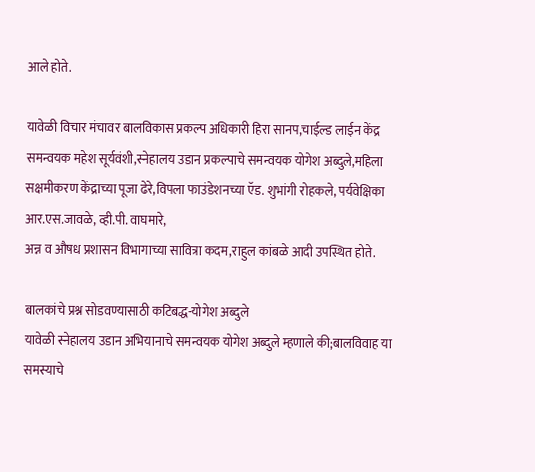आले होते.

यावेळी विचार मंचावर बालविकास प्रकल्प अधिकारी हिरा सानप,चाईल्ड लाईन केंद्र समन्वयक महेश सूर्यवंशी,स्नेहालय उडान प्रकल्पाचे समन्वयक योगेश अब्दुले,महिला सक्षमीकरण केंद्राच्या पूजा ढेरे,विपला फाउंडेशनच्या ऍड. शुभांगी रोहकले, पर्यवेक्षिका आर.एस.जावळे, व्ही.पी. वाघमारे,
अन्न व औषध प्रशासन विभागाच्या सावित्रा कदम,राहुल कांबळे आदी उपस्थित होते.

बालकांचे प्रश्न सोडवण्यासाठी कटिबद्ध-योगेश अब्दुले
यावेळी स्नेहालय उडान अभियानाचे समन्वयक योगेश अब्दुले म्हणाले की;बालविवाह या समस्याचे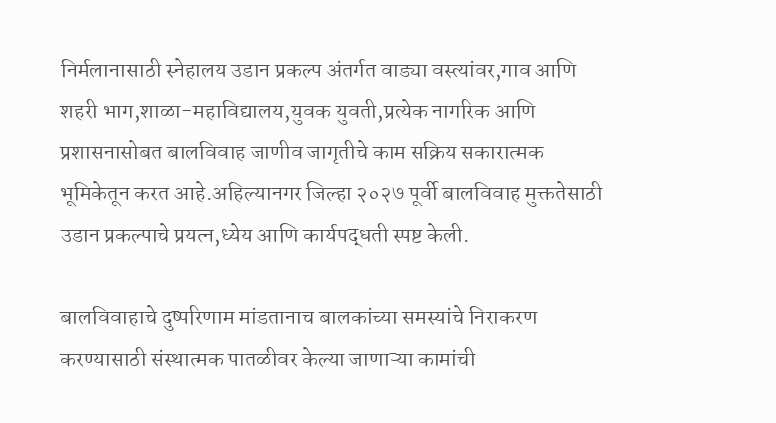निर्मलानासाठी स्नेहालय उडान प्रकल्प अंतर्गत वाड्या वस्त्यांवर,गाव आणि शहरी भाग,शाळा-महाविद्यालय,युवक युवती,प्रत्येक नागरिक आणि प्रशासनासोबत बालविवाह जाणीव जागृतीचे काम सक्रिय सकारात्मक भूमिकेतून करत आहे.अहिल्यानगर जिल्हा २०२७ पूर्वी बालविवाह मुक्ततेसाठी उडान प्रकल्पाचे प्रयत्न,ध्येय आणि कार्यपद्धती स्पष्ट केली.

बालविवाहाचे दुष्परिणाम मांडतानाच बालकांच्या समस्यांचे निराकरण करण्यासाठी संस्थात्मक पातळीवर केल्या जाणाऱ्या कामांची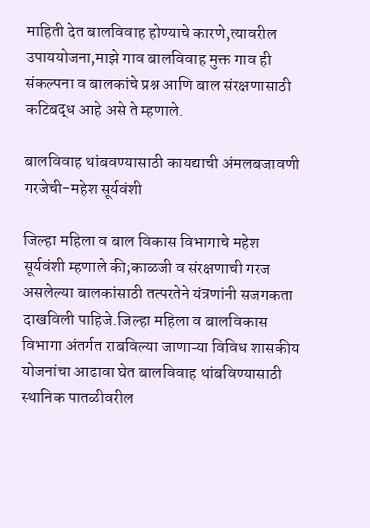माहिती देत बालविवाह होण्याचे कारणे,त्यावरील उपाययोजना,माझे गाव बालविवाह मुक्त गाव ही संकल्पना व बालकांचे प्रश्न आणि बाल संरक्षणासाठी कटिबद्ध आहे असे ते म्हणाले.

बालविवाह थांबवण्यासाठी कायद्याची अंमलबजावणी गरजेची-महेश सूर्यवंशी

जिल्हा महिला व बाल विकास विभागाचे महेश सूर्यवंशी म्हणाले की;काळजी व संरक्षणाची गरज असलेल्या बालकांसाठी तत्परतेने यंत्रणांनी सजगकता दाखविली पाहिजे.जिल्हा महिला व बालविकास विभागा अंतर्गत राबविल्या जाणाऱ्या विविध शासकीय योजनांचा आढावा घेत बालविवाह थांबविण्यासाठी स्थानिक पातळीवरील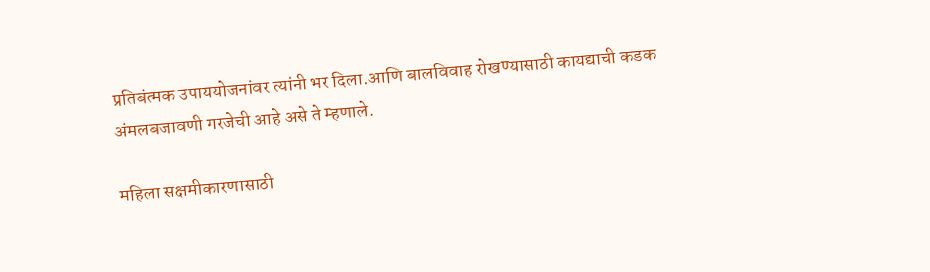प्रतिबंत्मक उपाययोजनांवर त्यांनी भर दिला.आणि बालविवाह रोखण्यासाठी कायद्याची कडक अंमलबजावणी गरजेची आहे असे ते म्हणाले.

महिला सक्षमीकारणासाठी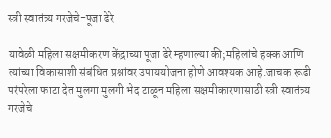स्त्री स्वातंत्र्य गरजेचे-पूजा ढेरे

यावेळी महिला सक्षमीकरण केंद्राच्या पूजा ढेरे म्हणाल्या की;महिलांचे हक्क आणि त्यांच्या विकासाशी संबंधित प्रश्नांवर उपाययोजना होणे आवश्यक आहे.जाचक रूढी परंपरेला फाटा देत मुलगा मुलगी भेद टाळून महिला सक्षमीकारणासाठी स्त्री स्वातंत्र्य गरजेचे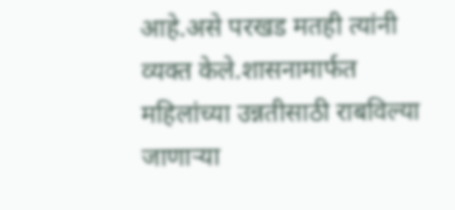आहे.असे परखड मतही त्यांनी व्यक्त केले.शासनामार्फत महिलांच्या उन्नतीसाठी राबविल्या जाणाऱ्या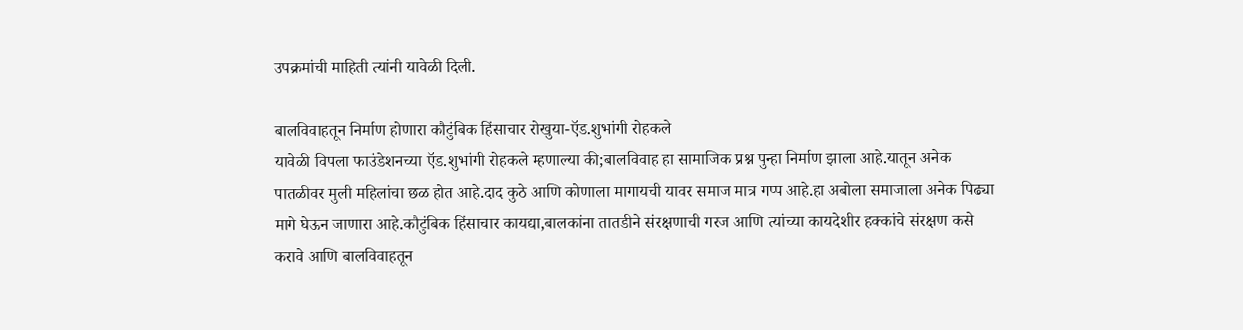उपक्रमांची माहिती त्यांनी यावेळी दिली.

बालविवाहतून निर्माण होणारा कौटुंबिक हिंसाचार रोखुया-ऍड.शुभांगी रोहकले
यावेळी विपला फाउंडेशनच्या ऍड.शुभांगी रोहकले म्हणाल्या की;बालविवाह हा सामाजिक प्रश्न पुन्हा निर्माण झाला आहे.यातून अनेक पातळीवर मुली महिलांचा छळ होत आहे.दाद कुठे आणि कोणाला मागायची यावर समाज मात्र गप्प आहे.हा अबोला समाजाला अनेक पिढ्या मागे घेऊन जाणारा आहे.कौटुंबिक हिंसाचार कायद्या,बालकांना तातडीने संरक्षणाची गरज आणि त्यांच्या कायदेशीर हक्कांचे संरक्षण कसे करावे आणि बालविवाहतून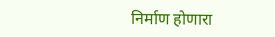निर्माण होणारा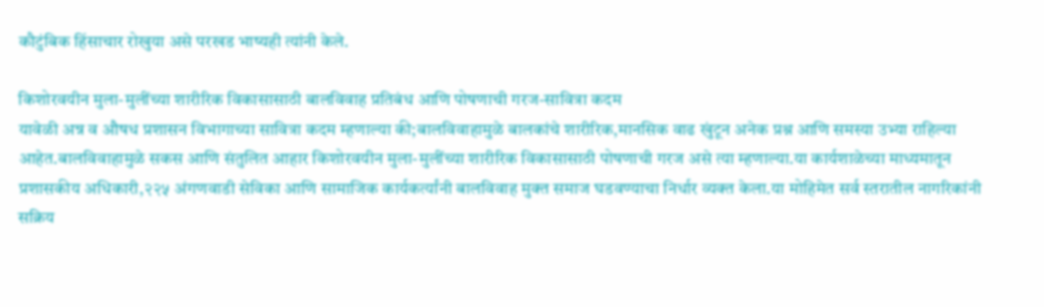कौटुंबिक हिंसाचार रोखुया असे परखड भाष्यही त्यांनी केले.

किशोरवयीन मुला-मुलींच्या शारीरिक विकासासाठी बालविवाह प्रतिबंध आणि पोषणाची गरज-सावित्रा कदम
यावेळी अन्न व औषध प्रशासन विभागाच्या सावित्रा कदम म्हणाल्या की;बालविवाहामुळे बालकांचे शारीरिक,मानसिक वाढ खुंटून अनेक प्रश्न आणि समस्या उभ्या राहिल्या आहेत.बालविवाहामुळे सकस आणि संतुलित आहार किशोरवयीन मुला-मुलींच्या शारीरिक विकासासाठी पोषणाची गरज असे त्या म्हणाल्या.या कार्यशाळेच्या माध्यमातून प्रशासकीय अधिकारी,२२५ अंगणवाडी सेविका आणि सामाजिक कार्यकर्त्यांनी बालविवाह मुक्त समाज घडवण्याचा निर्धार व्यक्त केला.या मोहिमेत सर्व स्तरातील नागरिकांनी सक्रिय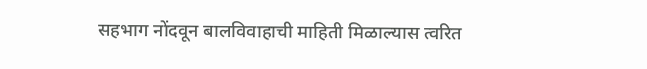सहभाग नोंदवून बालविवाहाची माहिती मिळाल्यास त्वरित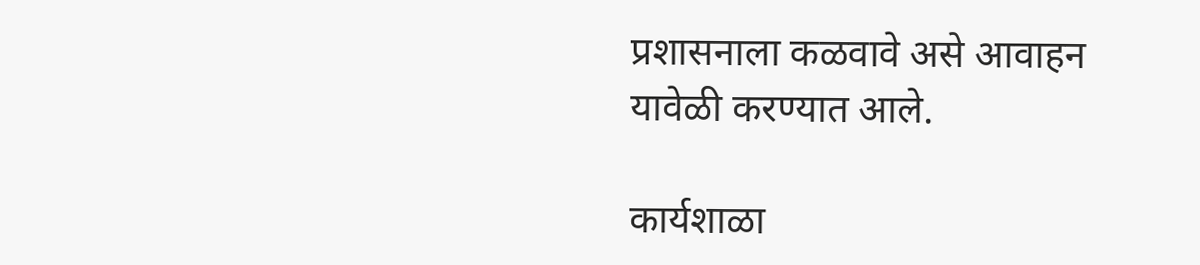प्रशासनाला कळवावे असे आवाहन यावेळी करण्यात आले.

कार्यशाळा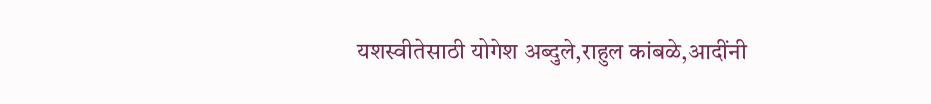यशस्वीतेसाठी योगेश अब्दुले,राहुल कांबळे,आदींनी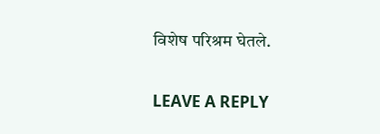विशेष परिश्रम घेतले.

LEAVE A REPLY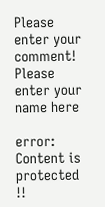Please enter your comment!
Please enter your name here

error: Content is protected !!